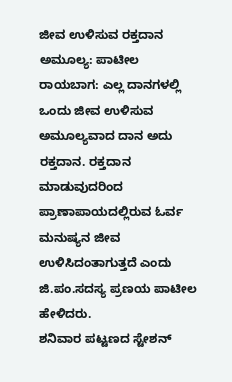ಜೀವ ಉಳಿಸುವ ರಕ್ತದಾನ ಅಮೂಲ್ಯ: ಪಾಟೀಲ
ರಾಯಬಾಗ: ಎಲ್ಲ ದಾನಗಳಲ್ಲಿ ಒಂದು ಜೀವ ಉಳಿಸುವ ಅಮೂಲ್ಯವಾದ ದಾನ ಅದು ರಕ್ತದಾನ. ರಕ್ತದಾನ ಮಾಡುವುದರಿಂದ ಪ್ರಾಣಾಪಾಯದಲ್ಲಿರುವ ಓರ್ವ ಮನುಷ್ಯನ ಜೀವ ಉಳಿಸಿದಂತಾಗುತ್ತದೆ ಎಂದು ಜಿ.ಪಂ.ಸದಸ್ಯ ಪ್ರಣಯ ಪಾಟೀಲ ಹೇಳಿದರು.
ಶನಿವಾರ ಪಟ್ಟಣದ ಸ್ಟೇಶನ್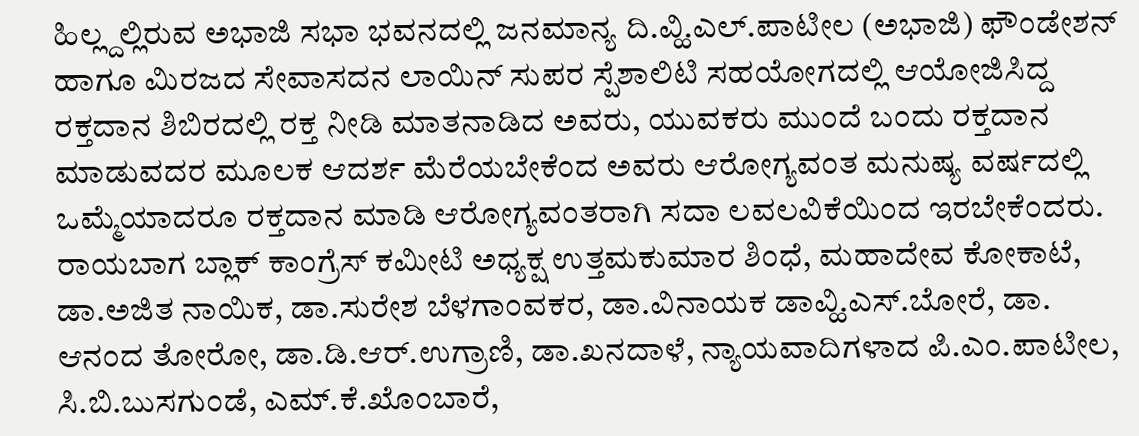ಹಿಲ್ಲ್ದಲ್ಲಿರುವ ಅಭಾಜಿ ಸಭಾ ಭವನದಲ್ಲಿ ಜನಮಾನ್ಯ ದಿ.ವ್ಹಿ.ಎಲ್.ಪಾಟೀಲ (ಅಭಾಜಿ) ಫೌಂಡೇಶನ್ ಹಾಗೂ ಮಿರಜದ ಸೇವಾಸದನ ಲಾಯಿನ್ ಸುಪರ ಸ್ಪೆಶಾಲಿಟಿ ಸಹಯೋಗದಲ್ಲಿ ಆಯೋಜಿಸಿದ್ದ ರಕ್ತದಾನ ಶಿಬಿರದಲ್ಲಿ ರಕ್ತ ನೀಡಿ ಮಾತನಾಡಿದ ಅವರು, ಯುವಕರು ಮುಂದೆ ಬಂದು ರಕ್ತದಾನ ಮಾಡುವದರ ಮೂಲಕ ಆದರ್ಶ ಮೆರೆಯಬೇಕೆಂದ ಅವರು ಆರೋಗ್ಯವಂತ ಮನುಷ್ಯ ವರ್ಷದಲ್ಲಿ ಒಮ್ಮೆಯಾದರೂ ರಕ್ತದಾನ ಮಾಡಿ ಆರೋಗ್ಯವಂತರಾಗಿ ಸದಾ ಲವಲವಿಕೆಯಿಂದ ಇರಬೇಕೆಂದರು.
ರಾಯಬಾಗ ಬ್ಲಾಕ್ ಕಾಂಗ್ರೆಸ್ ಕಮೀಟಿ ಅಧ್ಯಕ್ಷ ಉತ್ತಮಕುಮಾರ ಶಿಂಧೆ, ಮಹಾದೇವ ಕೋಕಾಟೆ, ಡಾ.ಅಜಿತ ನಾಯಿಕ, ಡಾ.ಸುರೇಶ ಬೆಳಗಾಂವಕರ, ಡಾ.ವಿನಾಯಕ ಡಾವ್ಹಿ.ಎಸ್.ಬೋರೆ, ಡಾ. ಆನಂದ ತೋರೋ, ಡಾ.ಡಿ.ಆರ್.ಉಗ್ರಾಣಿ, ಡಾ.ಖನದಾಳೆ, ನ್ಯಾಯವಾದಿಗಳಾದ ಪಿ.ಎಂ.ಪಾಟೀಲ, ಸಿ.ಬಿ.ಬುಸಗುಂಡೆ, ಎಮ್.ಕೆ.ಖೊಂಬಾರೆ,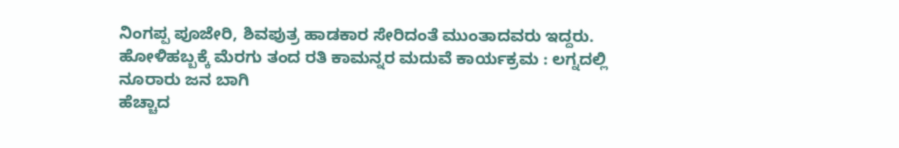ನಿಂಗಪ್ಪ ಪೂಜೇರಿ, ಶಿವಪುತ್ರ ಹಾಡಕಾರ ಸೇರಿದಂತೆ ಮುಂತಾದವರು ಇದ್ದರು.
ಹೋಳಿಹಬ್ಬಕ್ಕೆ ಮೆರಗು ತಂದ ರತಿ ಕಾಮನ್ನರ ಮದುವೆ ಕಾರ್ಯಕ್ರಮ : ಲಗ್ನದಲ್ಲಿ ನೂರಾರು ಜನ ಬಾಗಿ
ಹೆಚ್ಚಾದ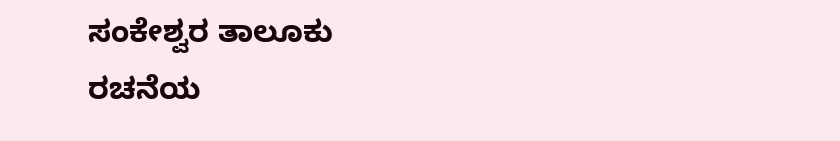ಸಂಕೇಶ್ವರ ತಾಲೂಕು ರಚನೆಯ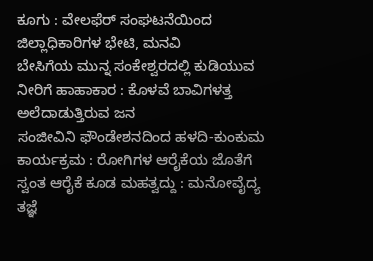ಕೂಗು : ವೇಲಫೆರ್ ಸಂಘಟನೆಯಿಂದ ಜಿಲ್ಲಾಧಿಕಾರಿಗಳ ಭೇಟಿ, ಮನವಿ
ಬೇಸಿಗೆಯ ಮುನ್ನ ಸಂಕೇಶ್ವರದಲ್ಲಿ ಕುಡಿಯುವ ನೀರಿಗೆ ಹಾಹಾಕಾರ : ಕೊಳವೆ ಬಾವಿಗಳತ್ತ ಅಲೆದಾಡುತ್ತಿರುವ ಜನ
ಸಂಜೀವಿನಿ ಫೌಂಡೇಶನದಿಂದ ಹಳದಿ-ಕುಂಕುಮ ಕಾರ್ಯಕ್ರಮ : ರೋಗಿಗಳ ಆರೈಕೆಯ ಜೊತೆಗೆ ಸ್ವಂತ ಆರೈಕೆ ಕೂಡ ಮಹತ್ವದ್ದು : ಮನೋವೈದ್ಯ ತಜ್ಞೆ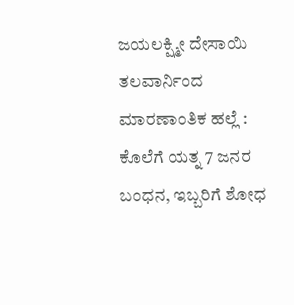ಜಯಲಕ್ಷ್ಮೀ ದೇಸಾಯಿ
ತಲವಾರ್ನಿಂದ ಮಾರಣಾಂತಿಕ ಹಲ್ಲೆ : ಕೊಲೆಗೆ ಯತ್ನ 7 ಜನರ ಬಂಧನ, ಇಬ್ಬರಿಗೆ ಶೋಧ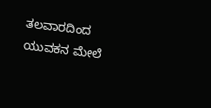ತಲವಾರದಿಂದ ಯುವಕನ ಮೇಲೆ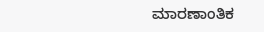ಮಾರಣಾಂತಿಕ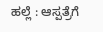ಹಲ್ಲೆ : ಆಸ್ಪತ್ರೆಗೆ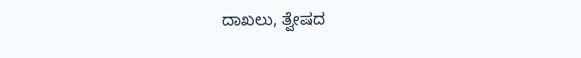ದಾಖಲು, ತ್ವೇಷದ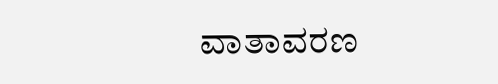ವಾತಾವರಣ